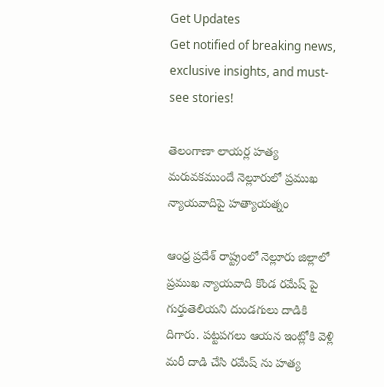Get Updates
Get notified of breaking news, exclusive insights, and must-see stories!

తెలంగాణా లాయర్ల హత్య మరువకముందే నెల్లూరులో ప్రముఖ న్యాయవాదిపై హత్యాయత్నం

ఆంధ్ర ప్రదేశ్ రాష్ట్రంలో నెల్లూరు జిల్లాలో ప్రముఖ న్యాయవాది కొండ రమేష్ పై గుర్తుతెలియని దుండగులు దాడికి దిగారు. పట్టపగలు ఆయన ఇంట్లోకి వెళ్లి మరీ దాడి చేసి రమేష్ ను హత్య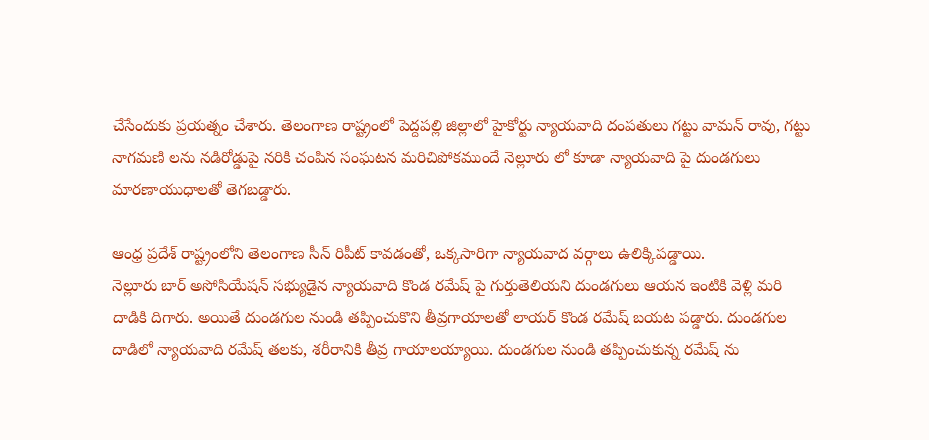చేసేందుకు ప్రయత్నం చేశారు. తెలంగాణ రాష్ట్రంలో పెద్దపల్లి జిల్లాలో హైకోర్టు న్యాయవాది దంపతులు గట్టు వామన్ రావు, గట్టు నాగమణి లను నడిరోడ్డుపై నరికి చంపిన సంఘటన మరిచిపోకముందే నెల్లూరు లో కూడా న్యాయవాది పై దుండగులు మారణాయుధాలతో తెగబడ్డారు.

ఆంధ్ర ప్రదేశ్ రాష్ట్రంలోని తెలంగాణ సీన్ రిపీట్ కావడంతో, ఒక్కసారిగా న్యాయవాద వర్గాలు ఉలిక్కిపడ్డాయి.
నెల్లూరు బార్ అసోసియేషన్ సభ్యుడైన న్యాయవాది కొండ రమేష్ పై గుర్తుతెలియని దుండగులు ఆయన ఇంటికి వెళ్లి మరి దాడికి దిగారు. అయితే దుండగుల నుండి తప్పించుకొని తీవ్రగాయాలతో లాయర్ కొండ రమేష్ బయట పడ్డారు. దుండగుల దాడిలో న్యాయవాది రమేష్ తలకు, శరీరానికి తీవ్ర గాయాలయ్యాయి. దుండగుల నుండి తప్పించుకున్న రమేష్ ను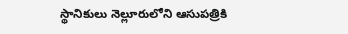స్థానికులు నెల్లూరులోని ఆసుపత్రికి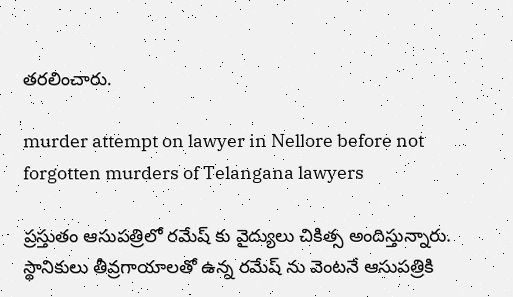తరలించారు.

murder attempt on lawyer in Nellore before not forgotten murders of Telangana lawyers

ప్రస్తుతం ఆసుపత్రిలో రమేష్ కు వైద్యులు చికిత్స అందిస్తున్నారు. స్థానికులు తీవ్రగాయాలతో ఉన్న రమేష్ ను వెంటనే ఆసుపత్రికి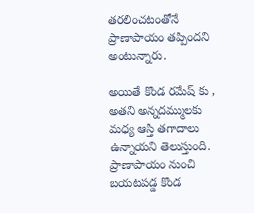తరలించటంతోనే ప్రాణాపాయం తప్పిందని అంటున్నారు.

అయితే కొండ రమేష్ కు , అతని అన్నదమ్ములకు మధ్య ఆస్తి తగాదాలు ఉన్నాయని తెలుస్తుంది. ప్రాణాపాయం నుంచి బయటపడ్డ కొండ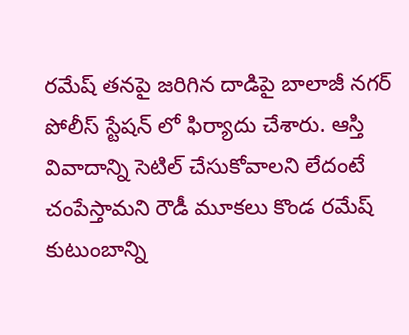రమేష్ తనపై జరిగిన దాడిపై బాలాజీ నగర్ పోలీస్ స్టేషన్ లో ఫిర్యాదు చేశారు. ఆస్తి వివాదాన్ని సెటిల్ చేసుకోవాలని లేదంటే చంపేస్తామని రౌడీ మూకలు కొండ రమేష్ కుటుంబాన్ని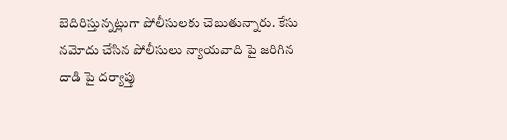బెదిరిస్తున్నట్లుగా పోలీసులకు చెబుతున్నారు. కేసు నమోదు చేసిన పోలీసులు న్యాయవాది పై జరిగిన దాడి పై దర్యాప్తు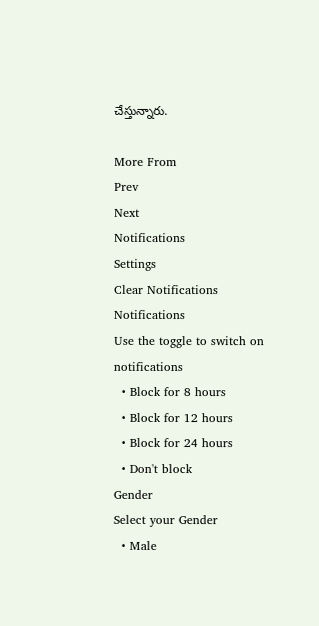చేస్తున్నారు.

More From
Prev
Next
Notifications
Settings
Clear Notifications
Notifications
Use the toggle to switch on notifications
  • Block for 8 hours
  • Block for 12 hours
  • Block for 24 hours
  • Don't block
Gender
Select your Gender
  • Male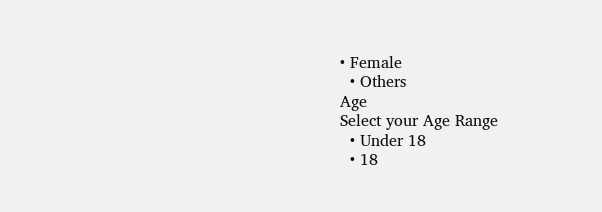• Female
  • Others
Age
Select your Age Range
  • Under 18
  • 18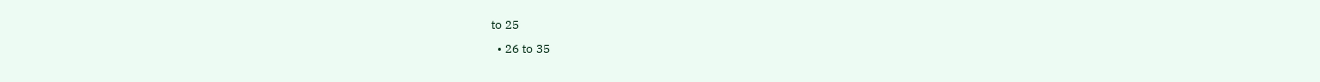to 25
  • 26 to 35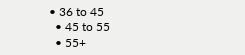• 36 to 45
  • 45 to 55
  • 55+